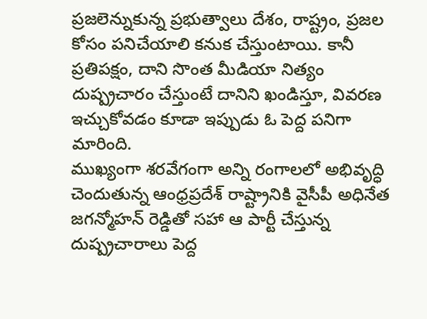ప్రజలెన్నుకున్న ప్రభుత్వాలు దేశం, రాష్ట్రం, ప్రజల కోసం పనిచేయాలి కనుక చేస్తుంటాయి. కానీ ప్రతిపక్షం, దాని సొంత మీడియా నిత్యం దుష్ప్రచారం చేస్తుంటే దానిని ఖండిస్తూ, వివరణ ఇచ్చుకోవడం కూడా ఇప్పుడు ఓ పెద్ద పనిగా మారింది.
ముఖ్యంగా శరవేగంగా అన్ని రంగాలలో అభివృద్ధి చెందుతున్న ఆంధ్రప్రదేశ్ రాష్ట్రానికి వైసీపీ అధినేత జగన్మోహన్ రెడ్డితో సహా ఆ పార్టీ చేస్తున్న దుష్ప్రచారాలు పెద్ద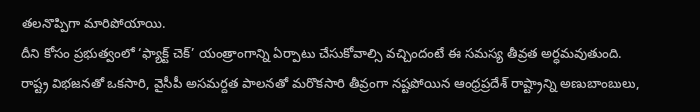తలనొప్పిగా మారిపోయాయి.
దీని కోసం ప్రభుత్వంలో ‘ఫ్యాక్ట్ చెక్’ యంత్రాంగాన్ని ఏర్పాటు చేసుకోవాల్సి వచ్చిందంటే ఈ సమస్య తీవ్రత అర్ధమవుతుంది.
రాష్ట్ర విభజనతో ఒకసారి, వైసీపీ అసమర్దత పాలనతో మరొకసారి తీవ్రంగా నష్టపోయిన ఆంధ్రప్రదేశ్ రాష్ట్రాన్ని అణుబాంబులు,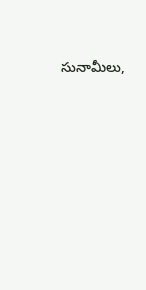సునామీలు,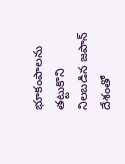భూకంపాలను తట్టుకొని నిలబడిన జపాన్ దేశంతో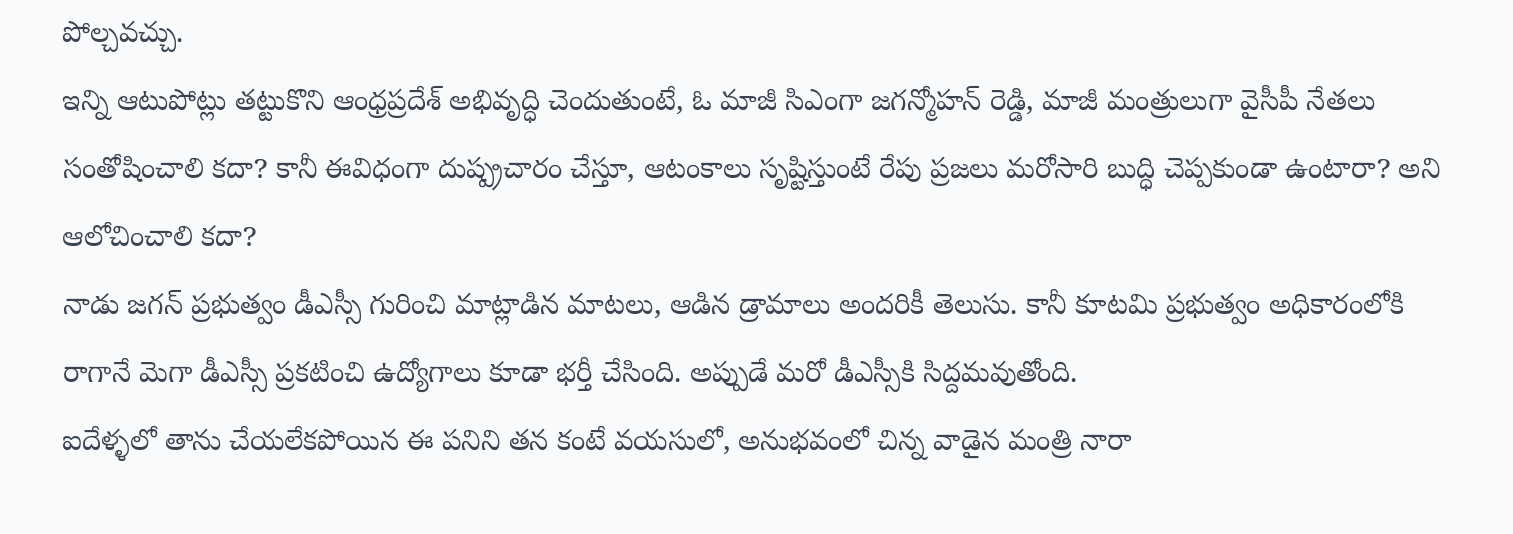పోల్చవచ్చు.
ఇన్ని ఆటుపోట్లు తట్టుకొని ఆంధ్రప్రదేశ్ అభివృద్ధి చెందుతుంటే, ఓ మాజీ సిఎంగా జగన్మోహన్ రెడ్డి, మాజీ మంత్రులుగా వైసీపీ నేతలు సంతోషించాలి కదా? కానీ ఈవిధంగా దుష్ప్రచారం చేస్తూ, ఆటంకాలు సృష్టిస్తుంటే రేపు ప్రజలు మరోసారి బుద్ధి చెప్పకుండా ఉంటారా? అని ఆలోచించాలి కదా?
నాడు జగన్ ప్రభుత్వం డీఎస్సీ గురించి మాట్లాడిన మాటలు, ఆడిన డ్రామాలు అందరికీ తెలుసు. కానీ కూటమి ప్రభుత్వం అధికారంలోకి రాగానే మెగా డీఎస్సీ ప్రకటించి ఉద్యోగాలు కూడా భర్తీ చేసింది. అప్పుడే మరో డీఎస్సీకి సిద్దమవుతోంది.
ఐదేళ్ళలో తాను చేయలేకపోయిన ఈ పనిని తన కంటే వయసులో, అనుభవంలో చిన్న వాడైన మంత్రి నారా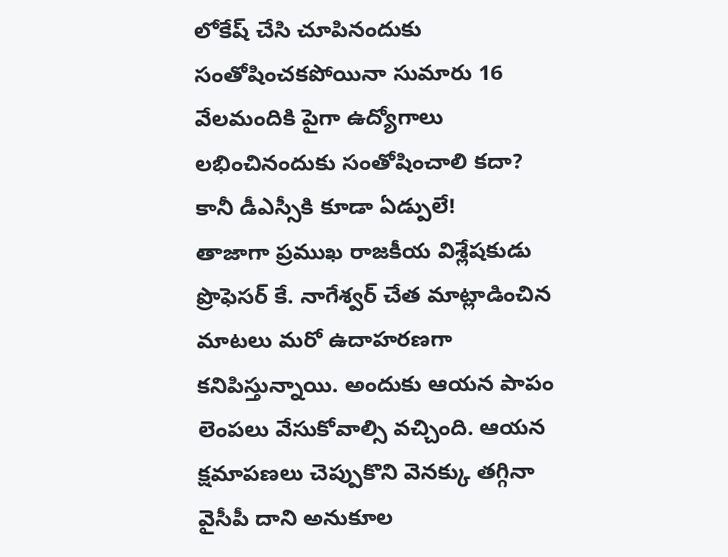లోకేష్ చేసి చూపినందుకు సంతోషించకపోయినా సుమారు 16 వేలమందికి పైగా ఉద్యోగాలు లభించినందుకు సంతోషించాలి కదా? కానీ డీఎస్సీకి కూడా ఏడ్పులే!
తాజాగా ప్రముఖ రాజకీయ విశ్లేషకుడు ప్రొఫెసర్ కే. నాగేశ్వర్ చేత మాట్లాడించిన మాటలు మరో ఉదాహరణగా కనిపిస్తున్నాయి. అందుకు ఆయన పాపం లెంపలు వేసుకోవాల్సి వచ్చింది. ఆయన క్షమాపణలు చెప్పుకొని వెనక్కు తగ్గినా వైసీపీ దాని అనుకూల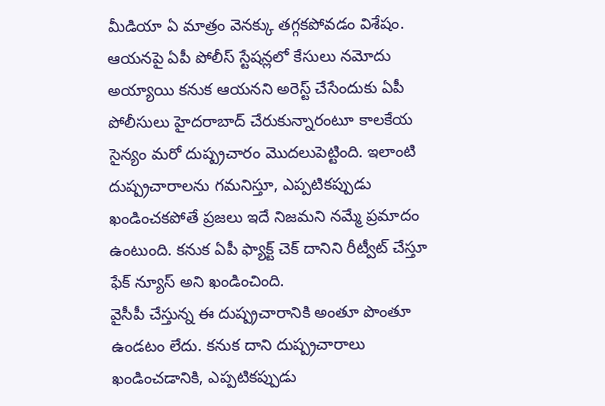మీడియా ఏ మాత్రం వెనక్కు తగ్గకపోవడం విశేషం.
ఆయనపై ఏపీ పోలీస్ స్టేషన్లలో కేసులు నమోదు అయ్యాయి కనుక ఆయనని అరెస్ట్ చేసేందుకు ఏపీ పోలీసులు హైదరాబాద్ చేరుకున్నారంటూ కాలకేయ సైన్యం మరో దుష్ప్రచారం మొదలుపెట్టింది. ఇలాంటి దుష్ప్రచారాలను గమనిస్తూ, ఎప్పటికప్పుడు ఖండించకపోతే ప్రజలు ఇదే నిజమని నమ్మే ప్రమాదం ఉంటుంది. కనుక ఏపీ ఫ్యాక్ట్ చెక్ దానిని రీట్వీట్ చేస్తూ ఫేక్ న్యూస్ అని ఖండించింది.
వైసీపీ చేస్తున్న ఈ దుష్ప్రచారానికి అంతూ పొంతూ ఉండటం లేదు. కనుక దాని దుష్ప్రచారాలు ఖండించడానికి, ఎప్పటికప్పుడు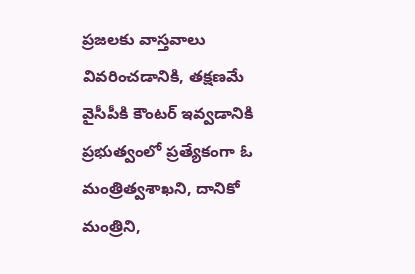ప్రజలకు వాస్తవాలు వివరించడానికి, తక్షణమే వైసీపీకి కౌంటర్ ఇవ్వడానికి ప్రభుత్వంలో ప్రత్యేకంగా ఓ మంత్రిత్వశాఖని, దానికో మంత్రిని,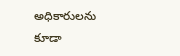అధికారులను కూడా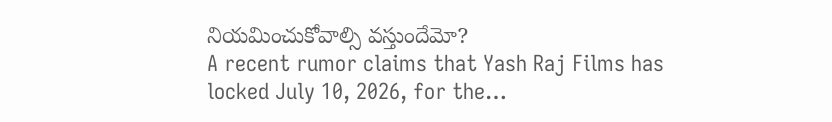నియమించుకోవాల్సి వస్తుందేమో?
A recent rumor claims that Yash Raj Films has locked July 10, 2026, for the…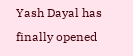Yash Dayal has finally opened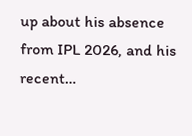up about his absence from IPL 2026, and his recent…